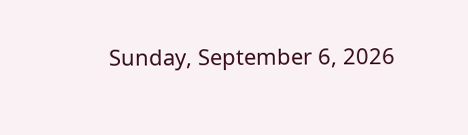Sunday, September 6, 2026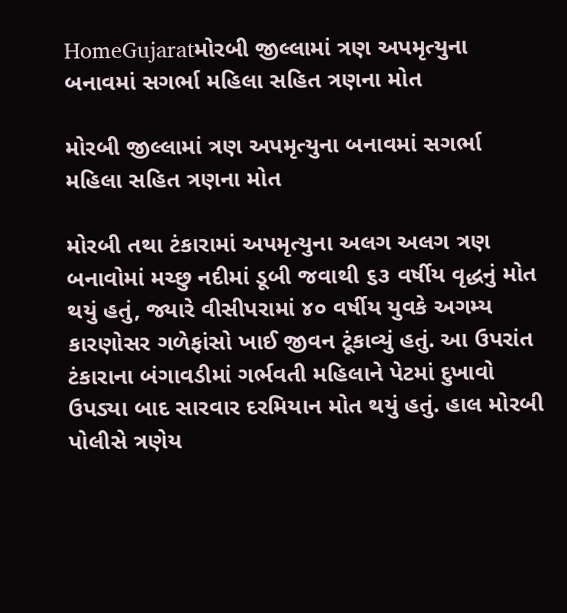HomeGujaratમોરબી જીલ્લામાં ત્રણ અપમૃત્યુના બનાવમાં સગર્ભા મહિલા સહિત ત્રણના મોત

મોરબી જીલ્લામાં ત્રણ અપમૃત્યુના બનાવમાં સગર્ભા મહિલા સહિત ત્રણના મોત

મોરબી તથા ટંકારામાં અપમૃત્યુના અલગ અલગ ત્રણ બનાવોમાં મચ્છુ નદીમાં ડૂબી જવાથી ૬૩ વર્ષીય વૃદ્ધનું મોત થયું હતું, જ્યારે વીસીપરામાં ૪૦ વર્ષીય યુવકે અગમ્ય કારણોસર ગળેફાંસો ખાઈ જીવન ટૂંકાવ્યું હતું. આ ઉપરાંત ટંકારાના બંગાવડીમાં ગર્ભવતી મહિલાને પેટમાં દુખાવો ઉપડ્યા બાદ સારવાર દરમિયાન મોત થયું હતું. હાલ મોરબી પોલીસે ત્રણેય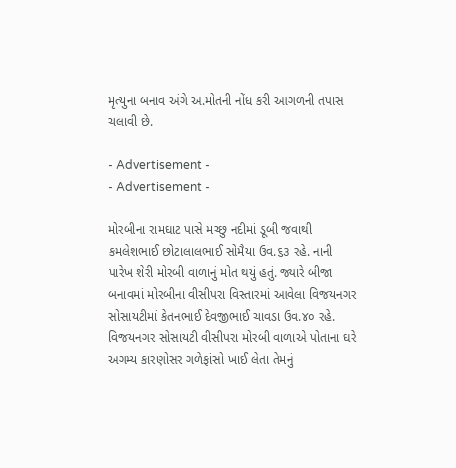મૃત્યુના બનાવ અંગે અ.મોતની નોંધ કરી આગળની તપાસ ચલાવી છે.

- Advertisement -
- Advertisement -

મોરબીના રામઘાટ પાસે મચ્છુ નદીમાં ડૂબી જવાથી કમલેશભાઈ છોટાલાલભાઈ સોમૈયા ઉવ.૬૩ રહે. નાની પારેખ શેરી મોરબી વાળાનું મોત થયું હતું. જ્યારે બીજા બનાવમાં મોરબીના વીસીપરા વિસ્તારમાં આવેલા વિજયનગર સોસાયટીમાં કેતનભાઈ દેવજીભાઈ ચાવડા ઉવ.૪૦ રહે. વિજયનગર સોસાયટી વીસીપરા મોરબી વાળાએ પોતાના ઘરે અગમ્ય કારણોસર ગળેફાંસો ખાઈ લેતા તેમનું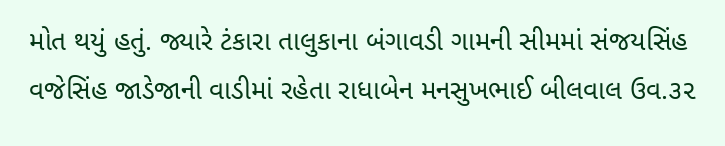મોત થયું હતું. જ્યારે ટંકારા તાલુકાના બંગાવડી ગામની સીમમાં સંજયસિંહ વજેસિંહ જાડેજાની વાડીમાં રહેતા રાધાબેન મનસુખભાઈ બીલવાલ ઉવ.૩૨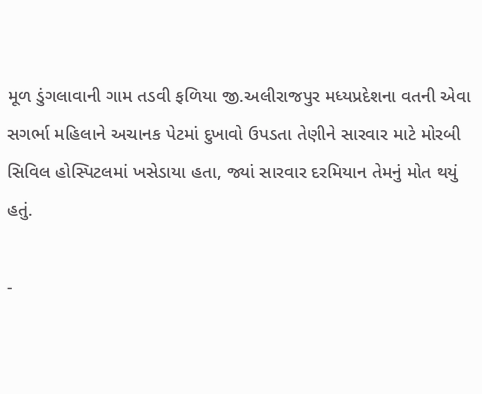મૂળ ડુંગલાવાની ગામ તડવી ફળિયા જી.અલીરાજપુર મધ્યપ્રદેશના વતની એવા સગર્ભા મહિલાને અચાનક પેટમાં દુખાવો ઉપડતા તેણીને સારવાર માટે મોરબી સિવિલ હોસ્પિટલમાં ખસેડાયા હતા, જ્યાં સારવાર દરમિયાન તેમનું મોત થયું હતું.

-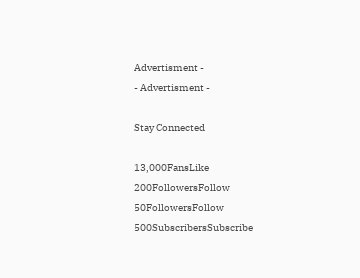Advertisment -
- Advertisment -

Stay Connected

13,000FansLike
200FollowersFollow
50FollowersFollow
500SubscribersSubscribe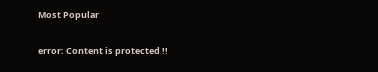Most Popular

error: Content is protected !!